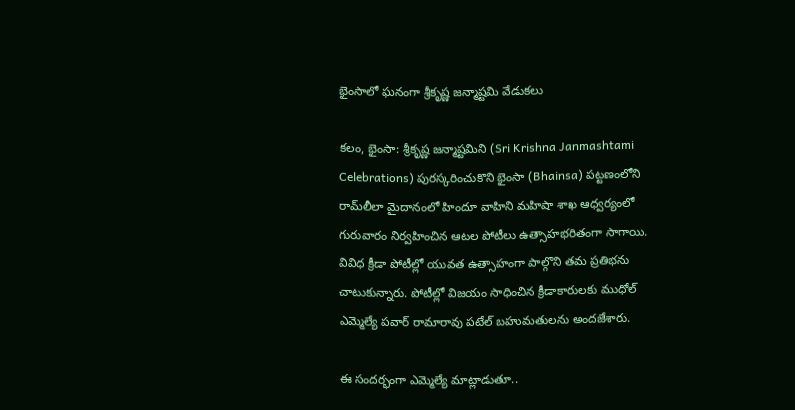భైంసాలో ఘనంగా శ్రీకృష్ణ జన్మాష్టమి వేడుకలు

కలం, భైంసా: శ్రీకృష్ణ జన్మాష్టమిని (Sri Krishna Janmashtami Celebrations) పురస్కరించుకొని భైంసా (Bhainsa) పట్టణంలోని రామ్‌లీలా మైదానంలో హిందూ వాహిని మహిషా శాఖ ఆధ్వర్యంలో గురువారం నిర్వహించిన ఆటల పోటీలు ఉత్సాహభరితంగా సాగాయి. వివిధ క్రీడా పోటీల్లో యువత ఉత్సాహంగా పాల్గొని తమ ప్రతిభను చాటుకున్నారు. పోటీల్లో విజయం సాధించిన క్రీడాకారులకు ముధోల్ ఎమ్మెల్యే పవార్ రామారావు పటేల్ బహుమతులను అందజేశారు.

ఈ సందర్భంగా ఎమ్మెల్యే మాట్లాడుతూ..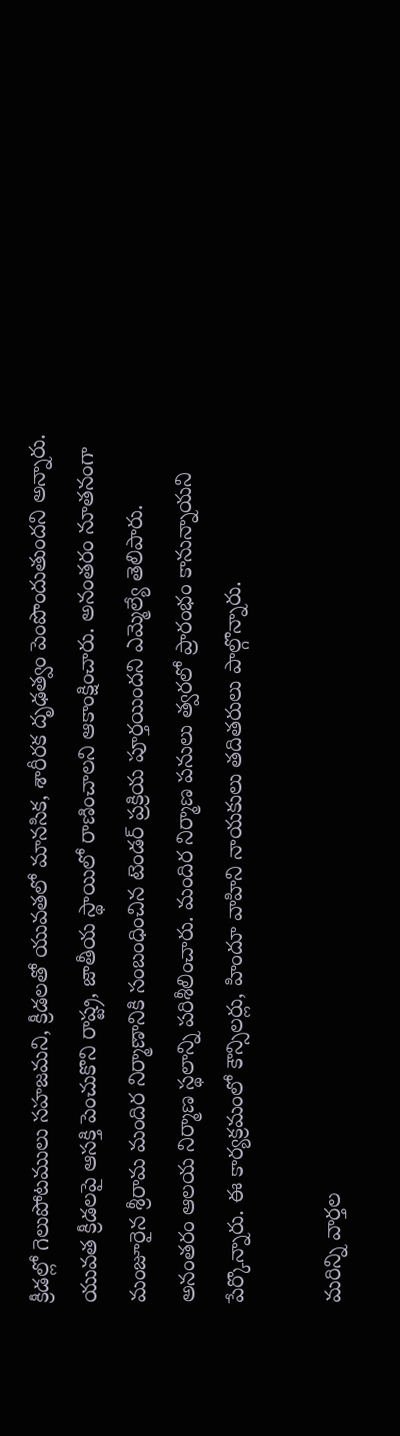క్రీడల్లో గెలుపోటములు సహజమని, క్రీడలతో యువతలో మానసిక, శారీరక దృఢత్వం పెంపొందుతుందని అన్నారు. యువత క్రీడలపై ఆసక్తి పెంచుకొని రాష్ట్ర, జాతీయ స్థాయిలో రాణించాలని ఆకాంక్షించారు. అనంతరం నూతనంగా మంజూరైన శ్రీరామ మందిర నిర్మాణానికి సంబంధించిన టెండర్ ప్రక్రియ పూర్తయిందని ఎమ్మెల్యే తెలిపారు. అనంతరం ఆలయ నిర్మాణ స్థలాన్ని పరిశీలించారు. మందిర నిర్మాణ పనులు త్వరలో ప్రారంభం కానున్నాయని పేర్కొన్నారు. ఈ కార్యక్రమంలో కౌన్సిలర్లు, హిందూ వాహిని నాయకులు తదితరులు పాల్గొన్నారు.

మ‌రిన్ని వార్త‌ల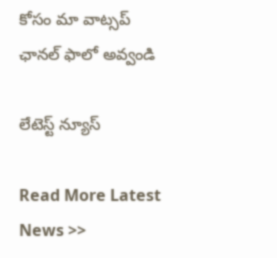కోసం మా వాట్స‌ప్ ఛాన‌ల్ ఫాలో అవ్వండి

లేటెస్ట్ న్యూస్‌

Read More Latest News >>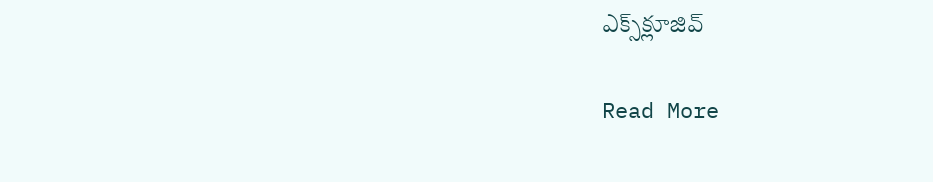ఎక్స్‌క్లూజివ్‌

Read More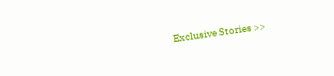Exclusive Stories >>